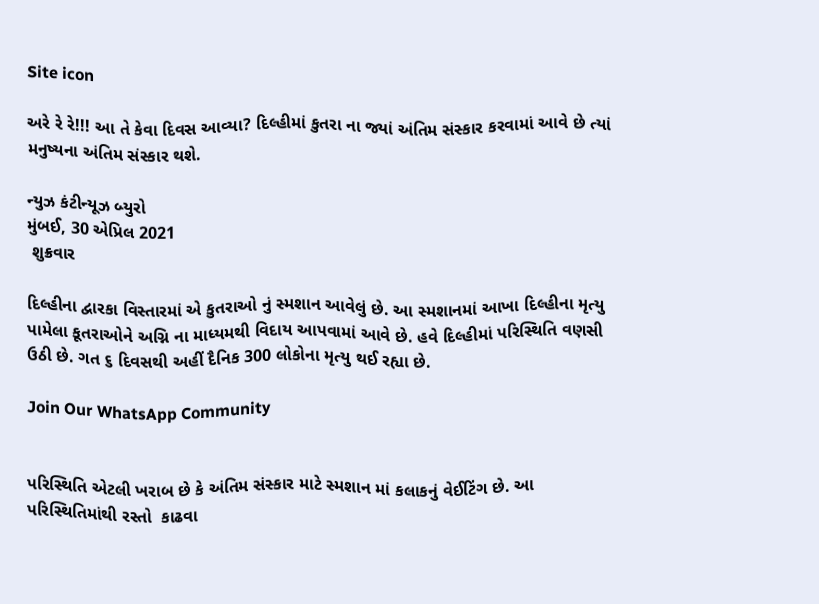Site icon

અરે રે રે!!! આ તે કેવા દિવસ આવ્યા? દિલ્હીમાં કુતરા ના જ્યાં અંતિમ સંસ્કાર કરવામાં આવે છે ત્યાં મનુષ્યના અંતિમ સંસ્કાર થશે.

ન્યુઝ કંટીન્યૂઝ બ્યુરો
મુંબઈ, 30 એપ્રિલ 2021
 શુક્રવાર

દિલ્હીના દ્વારકા વિસ્તારમાં એ કુતરાઓ નું સ્મશાન આવેલું છે. આ સ્મશાનમાં આખા દિલ્હીના મૃત્યુ પામેલા કૂતરાઓને અગ્નિ ના માધ્યમથી વિદાય આપવામાં આવે છે. હવે દિલ્હીમાં પરિસ્થિતિ વણસી ઉઠી છે. ગત ૬ દિવસથી અહીં દૈનિક 300 લોકોના મૃત્યુ થઈ રહ્યા છે.

Join Our WhatsApp Community


પરિસ્થિતિ એટલી ખરાબ છે કે અંતિમ સંસ્કાર માટે સ્મશાન માં કલાકનું વેઈટિંગ છે. આ પરિસ્થિતિમાંથી રસ્તો  કાઢવા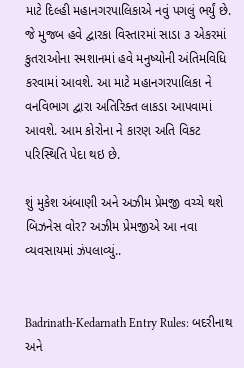માટે દિલ્હી મહાનગરપાલિકાએ નવું પગલું ભર્યું છે. જે મુજબ હવે દ્વારકા વિસ્તારમાં સાડા ૩ એકરમાં કુતરાઓના સ્મશાનમાં હવે મનુષ્યોની અંતિમવિધિ કરવામાં આવશે. આ માટે મહાનગરપાલિકા ને વનવિભાગ દ્વારા અતિરિક્ત લાકડા આપવામાં આવશે. આમ કોરોના ને કારણ અતિ વિકટ પરિસ્થિતિ પેદા થઇ છે.

શું મુકેશ અંબાણી અને અઝીમ પ્રેમજી વચ્ચે થશે બિઝનેસ વોર? અઝીમ પ્રેમજીએ આ નવા વ્યવસાયમાં ઝંપલાવ્યું..


Badrinath-Kedarnath Entry Rules: બદરીનાથ અને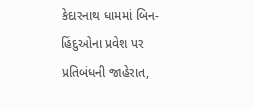કેદારનાથ ધામમાં બિન-હિંદુઓના પ્રવેશ પર પ્રતિબંધની જાહેરાત,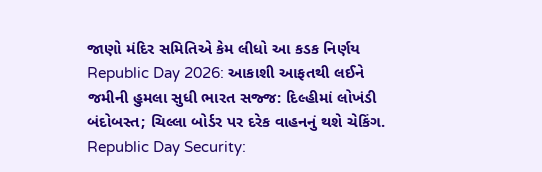જાણો મંદિર સમિતિએ કેમ લીધો આ કડક નિર્ણય
Republic Day 2026: આકાશી આફતથી લઈને જમીની હુમલા સુધી ભારત સજ્જ: દિલ્હીમાં લોખંડી બંદોબસ્ત; ચિલ્લા બોર્ડર પર દરેક વાહનનું થશે ચેકિંગ.
Republic Day Security: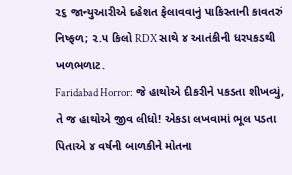૨૬ જાન્યુઆરીએ દહેશત ફેલાવવાનું પાકિસ્તાની કાવતરું નિષ્ફળ; ૨.૫ કિલો RDX સાથે ૪ આતંકીની ધરપકડથી ખળભળાટ.
Faridabad Horror: જે હાથોએ દીકરીને પકડતા શીખવ્યું, તે જ હાથોએ જીવ લીધો! એકડા લખવામાં ભૂલ પડતા પિતાએ ૪ વર્ષની બાળકીને મોતના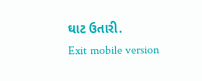ઘાટ ઉતારી.
Exit mobile version